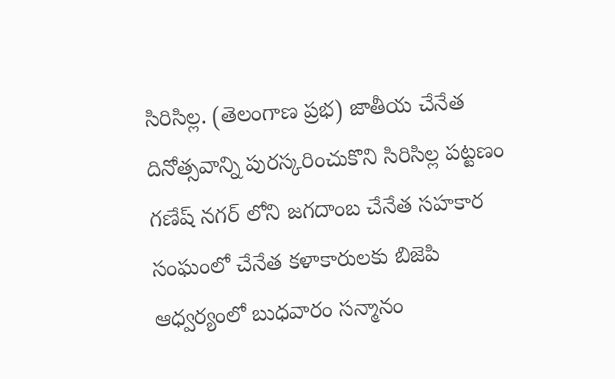సిరిసిల్ల. (తెలంగాణ ప్రభ) జాతీయ చేనేత దినోత్సవాన్ని పురస్కరించుకొని సిరిసిల్ల పట్టణం గణేష్ నగర్ లోని జగదాంబ చేనేత సహకార సంఘంలో చేనేత కళాకారులకు బిజెపి ఆధ్వర్యంలో బుధవారం సన్మానం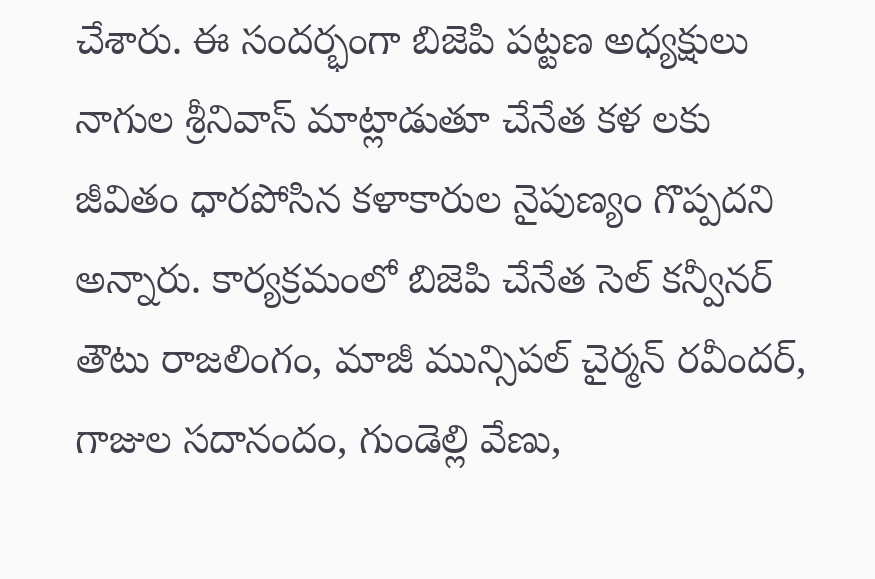చేశారు. ఈ సందర్భంగా బిజెపి పట్టణ అధ్యక్షులు నాగుల శ్రీనివాస్ మాట్లాడుతూ చేనేత కళ లకు జీవితం ధారపోసిన కళాకారుల నైపుణ్యం గొప్పదని అన్నారు. కార్యక్రమంలో బిజెపి చేనేత సెల్ కన్వీనర్ తౌటు రాజలింగం, మాజీ మున్సిపల్ చైర్మన్ రవీందర్, గాజుల సదానందం, గుండెల్లి వేణు,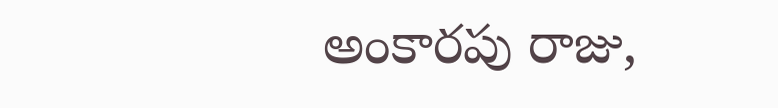అంకారపు రాజు,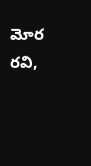మోర రవి,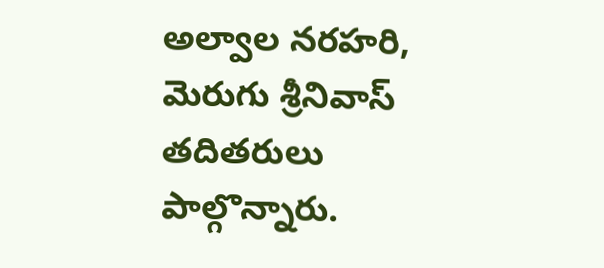అల్వాల నరహరి, మెరుగు శ్రీనివాస్ తదితరులు పాల్గొన్నారు.